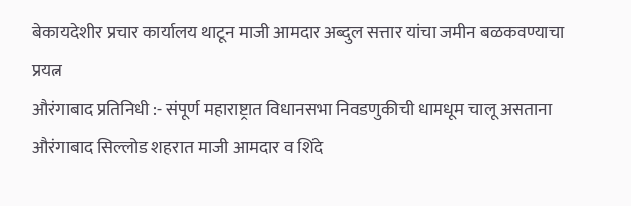बेकायदेशीर प्रचार कार्यालय थाटून माजी आमदार अब्दुल सत्तार यांचा जमीन बळकवण्याचा प्रयत्न
औरंगाबाद प्रतिनिधी :- संपूर्ण महाराष्ट्रात विधानसभा निवडणुकीची धामधूम चालू असताना औरंगाबाद सिल्लोड शहरात माजी आमदार व शिंदे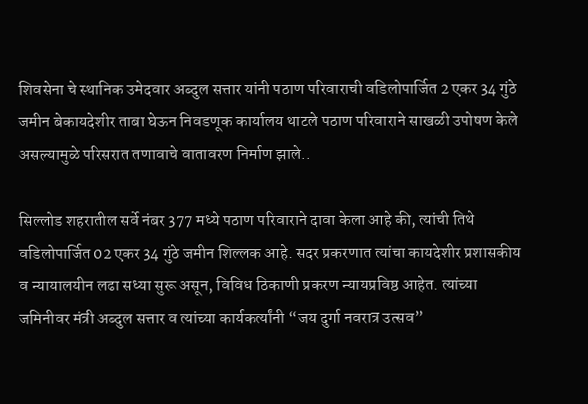शिवसेना चे स्थानिक उमेदवार अब्दुल सत्तार यांनी पठाण परिवाराची वडिलोपार्जित 2 एकर 34 गुंठे जमीन बेकायदेशीर ताबा घेऊन निवडणूक कार्यालय थाटले पठाण परिवाराने साखळी उपोषण केले असल्यामुळे परिसरात तणावाचे वातावरण निर्माण झाले..

सिल्लोड शहरातील सर्वे नंबर 377 मध्ये पठाण परिवाराने दावा केला आहे की, त्यांची तिथे वडिलोपार्जित 02 एकर 34 गुंठे जमीन शिल्लक आहे. सदर प्रकरणात त्यांचा कायदेशीर प्रशासकीय व न्यायालयीन लढा सध्या सुरू असून, विविध ठिकाणी प्रकरण न्यायप्रविष्ठ आहेत. त्यांच्या जमिनीवर मंत्री अब्दुल सत्तार व त्यांच्या कार्यकर्त्यांनी “जय दुर्गा नवरात्र उत्सव”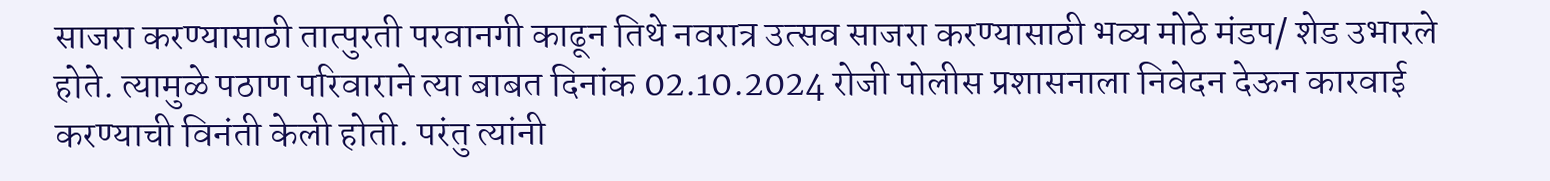साजरा करण्यासाठी तात्पुरती परवानगी काढून तिथे नवरात्र उत्सव साजरा करण्यासाठी भव्य मोठे मंडप/ शेड उभारले होते. त्यामुळे पठाण परिवाराने त्या बाबत दिनांक 02.10.2024 रोजी पोलीस प्रशासनाला निवेदन देऊन कारवाई करण्याची विनंती केली होती. परंतु त्यांनी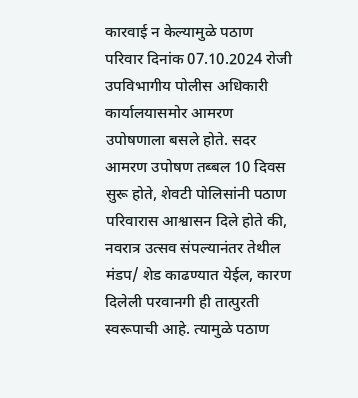कारवाई न केल्यामुळे पठाण परिवार दिनांक 07.10.2024 रोजी उपविभागीय पोलीस अधिकारी कार्यालयासमोर आमरण उपोषणाला बसले होते. सदर आमरण उपोषण तब्बल 10 दिवस सुरू होते, शेवटी पोलिसांनी पठाण परिवारास आश्वासन दिले होते की, नवरात्र उत्सव संपल्यानंतर तेथील मंडप/ शेड काढण्यात येईल, कारण दिलेली परवानगी ही तात्पुरती स्वरूपाची आहे. त्यामुळे पठाण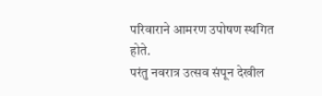परिवाराने आमरण उपोषण स्थगित होते.
परंतु नवरात्र उत्सव संपून देखील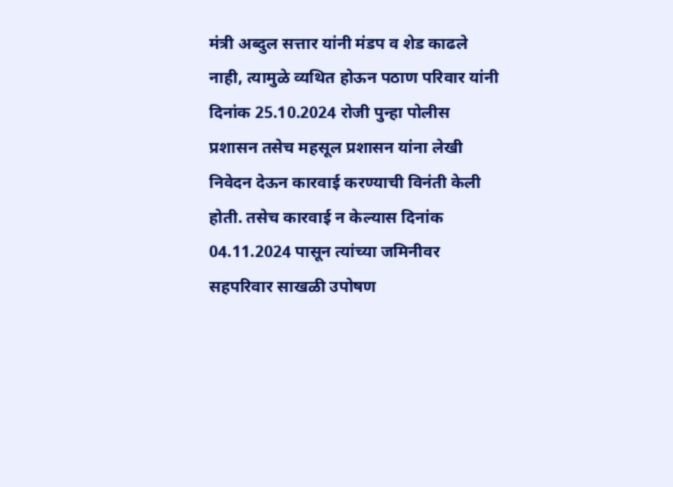मंत्री अब्दुल सत्तार यांनी मंडप व शेड काढले नाही, त्यामुळे व्यथित होऊन पठाण परिवार यांनी दिनांक 25.10.2024 रोजी पुन्हा पोलीस प्रशासन तसेच महसूल प्रशासन यांना लेखी निवेदन देऊन कारवाई करण्याची विनंती केली होती. तसेच कारवाई न केल्यास दिनांक 04.11.2024 पासून त्यांच्या जमिनीवर सहपरिवार साखळी उपोषण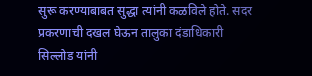सुरू करण्याबाबत सुद्धा त्यांनी कळविले होते. सदर प्रकरणाची दखल घेऊन तालुका दंडाधिकारी सिल्लोड यांनी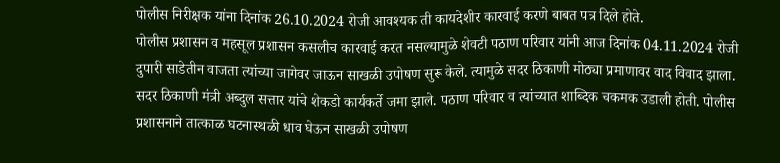पोलीस निरीक्षक यांना दिनांक 26.10.2024 रोजी आवश्यक ती कायदेशीर कारवाई करणे बाबत पत्र दिले होते.
पोलीस प्रशासन व महसूल प्रशासन कसलीच कारवाई करत नसल्यामुळे शेवटी पठाण परिवार यांनी आज दिनांक 04.11.2024 रोजी दुपारी साडेतीन वाजता त्यांच्या जागेवर जाऊन साखळी उपोषण सुरू केले. त्यामुळे सदर ठिकाणी मोठ्या प्रमाणावर वाद विवाद झाला. सदर ठिकाणी मंत्री अब्दुल सत्तार यांचे शेकडो कार्यकर्ते जमा झाले. पठाण परिवार व त्यांच्यात शाब्दिक चकमक उडाली होती. पोलीस प्रशासनाने तात्काळ घटनास्थळी धाव घेऊन साखळी उपोषण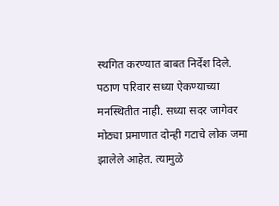स्थगित करण्यात बाबत निर्देश दिले.
पठाण परिवार सध्या ऐकण्याच्या मनस्थितीत नाही. सध्या सदर जागेवर मोठ्या प्रमाणात दोन्ही गटाचे लोक जमा झालेले आहेत. त्यामुळे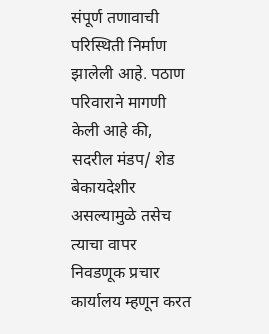संपूर्ण तणावाची परिस्थिती निर्माण झालेली आहे. पठाण परिवाराने मागणी केली आहे की, सदरील मंडप/ शेड बेकायदेशीर असल्यामुळे तसेच त्याचा वापर निवडणूक प्रचार कार्यालय म्हणून करत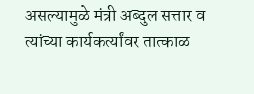असल्यामुळे मंत्री अब्दुल सत्तार व त्यांच्या कार्यकर्त्यांवर तात्काळ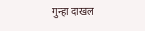गुन्हा दाखल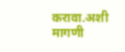करावा.अशी मागणी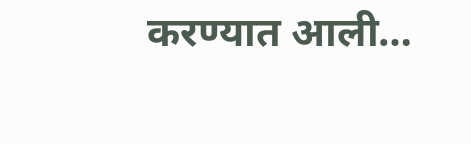करण्यात आली…